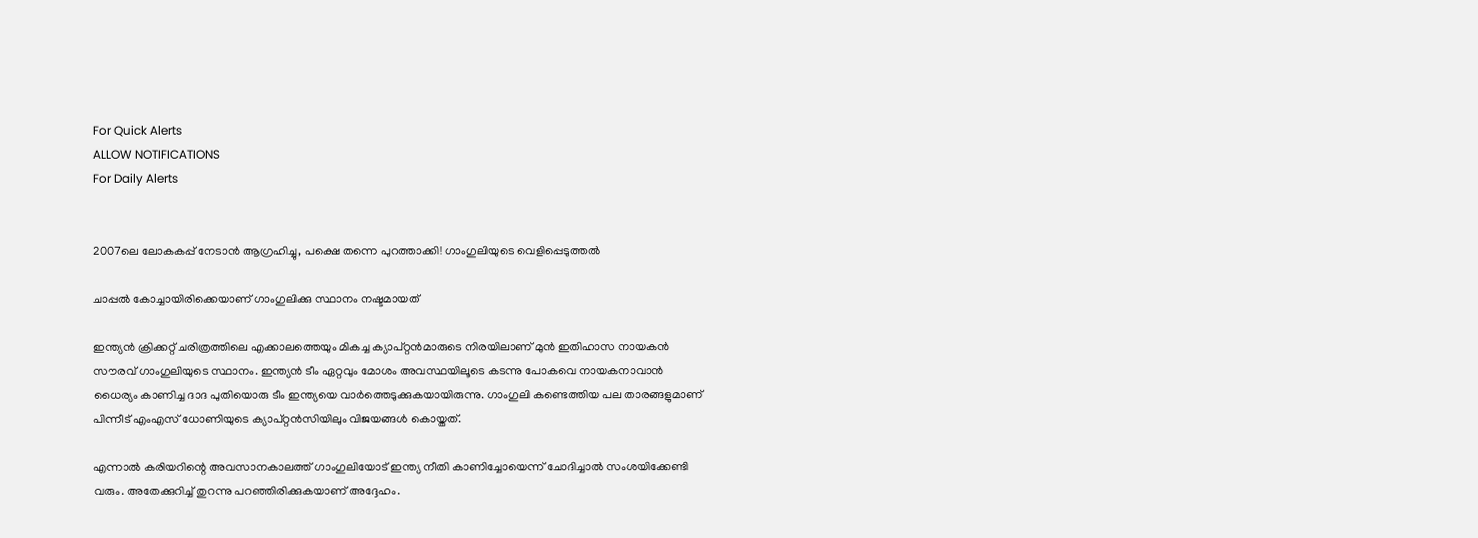For Quick Alerts
ALLOW NOTIFICATIONS
For Daily Alerts


2007ലെ ലോകകപ്പ് നേടാന്‍ ആഗ്രഹിച്ചു, പക്ഷെ തന്നെ പുറത്താക്കി! ഗാംഗുലിയുടെ വെളിപ്പെടുത്തല്‍

ചാപ്പല്‍ കോച്ചായിരിക്കെയാണ് ഗാംഗുലിക്കു സ്ഥാനം നഷ്ടമായത്

ഇന്ത്യന്‍ ക്രിക്കറ്റ് ചരിത്രത്തിലെ എക്കാലത്തെയും മികച്ച ക്യാപ്റ്റന്‍മാരുടെ നിരയിലാണ് മുന്‍ ഇതിഹാസ നായകന്‍ സൗരവ് ഗാംഗുലിയുടെ സ്ഥാനം. ഇന്ത്യന്‍ ടീം ഏറ്റവും മോശം അവസ്ഥയിലൂടെ കടന്നു പോകവെ നായകനാവാന്‍ ധൈര്യം കാണിച്ച ദാദ പുതിയൊരു ടീം ഇന്ത്യയെ വാര്‍ത്തെടുക്കുകയായിരുന്നു. ഗാംഗുലി കണ്ടെത്തിയ പല താരങ്ങളുമാണ് പിന്നീട് എംഎസ് ധോണിയുടെ ക്യാപ്റ്റന്‍സിയിലും വിജയങ്ങള്‍ കൊയ്തത്.

എന്നാല്‍ കരിയറിന്റെ അവസാനകാലത്ത് ഗാംഗുലിയോട് ഇന്ത്യ നീതി കാണിച്ചോയെന്ന് ചോദിച്ചാല്‍ സംശയിക്കേണ്ടി വരും. അതേക്കുറിച്ച് തുറന്നു പറഞ്ഞിരിക്കുകയാണ് അദ്ദേഹം.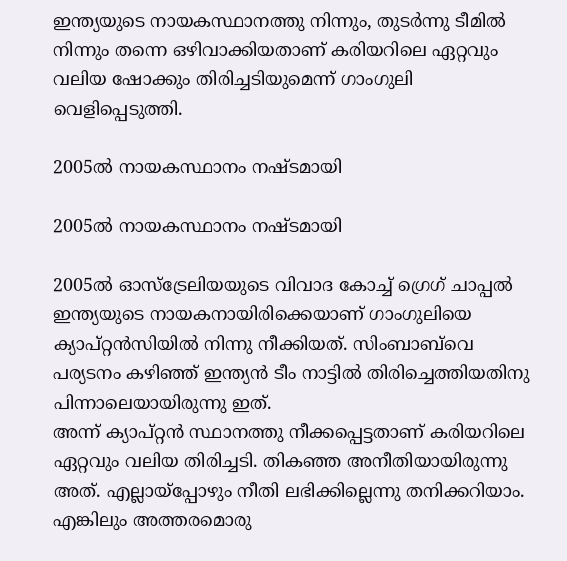ഇന്ത്യയുടെ നായകസ്ഥാനത്തു നിന്നും, തുടര്‍ന്നു ടീമില്‍ നിന്നും തന്നെ ഒഴിവാക്കിയതാണ് കരിയറിലെ ഏറ്റവും വലിയ ഷോക്കും തിരിച്ചടിയുമെന്ന് ഗാംഗുലി വെളിപ്പെടുത്തി.

2005ല്‍ നായകസ്ഥാനം നഷ്ടമായി

2005ല്‍ നായകസ്ഥാനം നഷ്ടമായി

2005ല്‍ ഓസ്‌ട്രേലിയയുടെ വിവാദ കോച്ച് ഗ്രെഗ് ചാപ്പല്‍ ഇന്ത്യയുടെ നായകനായിരിക്കെയാണ് ഗാംഗുലിയെ ക്യാപ്റ്റന്‍സിയില്‍ നിന്നു നീക്കിയത്. സിംബാബ്‌വെ പര്യടനം കഴിഞ്ഞ് ഇന്ത്യന്‍ ടീം നാട്ടില്‍ തിരിച്ചെത്തിയതിനു പിന്നാലെയായിരുന്നു ഇത്.
അന്ന് ക്യാപ്റ്റന്‍ സ്ഥാനത്തു നീക്കപ്പെട്ടതാണ് കരിയറിലെ ഏറ്റവും വലിയ തിരിച്ചടി. തികഞ്ഞ അനീതിയായിരുന്നു അത്. എല്ലായ്‌പ്പോഴും നീതി ലഭിക്കില്ലെന്നു തനിക്കറിയാം. എങ്കിലും അത്തരമൊരു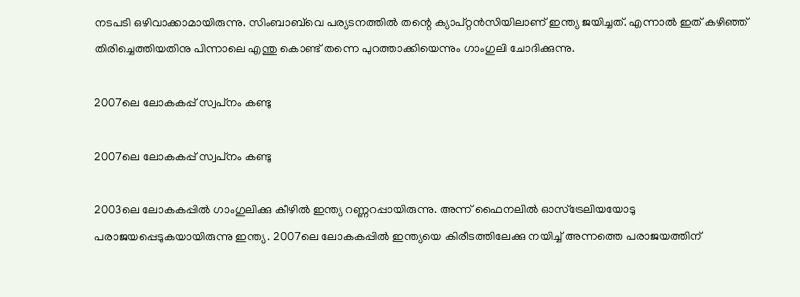നടപടി ഒഴിവാക്കാമായിരുന്നു. സിംബാബ്‌വെ പര്യടനത്തില്‍ തന്റെ ക്യാപ്റ്റന്‍സിയിലാണ് ഇന്ത്യ ജയിച്ചത്. എന്നാല്‍ ഇത് കഴിഞ്ഞ് തിരിച്ചെത്തിയതിനു പിന്നാലെ എന്തു കൊണ്ട് തന്നെ പുറത്താക്കിയെന്നും ഗാംഗുലി ചോദിക്കുന്നു.

2007ലെ ലോകകപ്പ് സ്വപ്‌നം കണ്ടു

2007ലെ ലോകകപ്പ് സ്വപ്‌നം കണ്ടു

2003ലെ ലോകകപ്പില്‍ ഗാംഗുലിക്കു കീഴില്‍ ഇന്ത്യ റണ്ണറപ്പായിരുന്നു. അന്ന് ഫൈനലില്‍ ഓസ്‌ട്രേലിയയോടു പരാജയപ്പെടുകയായിരുന്നു ഇന്ത്യ. 2007ലെ ലോകകപ്പില്‍ ഇന്ത്യയെ കിരീടത്തിലേക്കു നയിച്ച് അന്നത്തെ പരാജയത്തിന്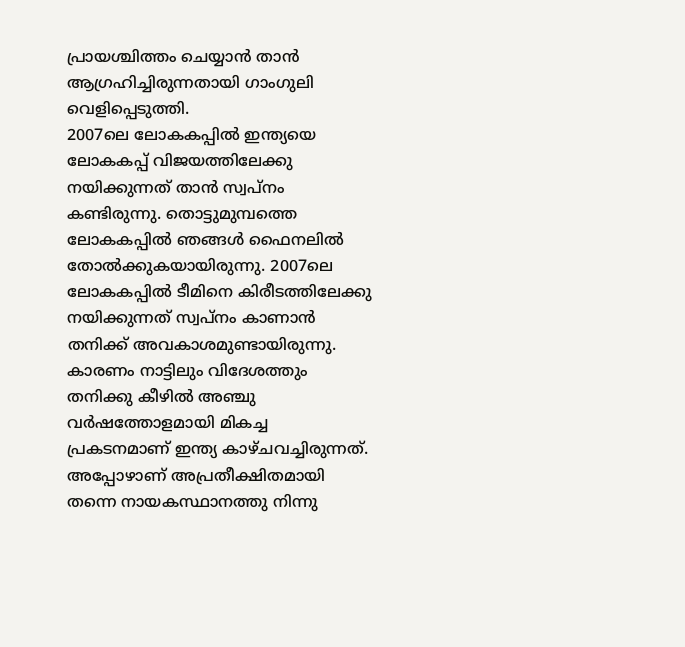പ്രായശ്ചിത്തം ചെയ്യാന്‍ താന്‍ ആഗ്രഹിച്ചിരുന്നതായി ഗാംഗുലി വെളിപ്പെടുത്തി.
2007ലെ ലോകകപ്പില്‍ ഇന്ത്യയെ ലോകകപ്പ് വിജയത്തിലേക്കു നയിക്കുന്നത് താന്‍ സ്വപ്‌നം കണ്ടിരുന്നു. തൊട്ടുമുമ്പത്തെ ലോകകപ്പില്‍ ഞങ്ങള്‍ ഫൈനലില്‍ തോല്‍ക്കുകയായിരുന്നു. 2007ലെ ലോകകപ്പില്‍ ടീമിനെ കിരീടത്തിലേക്കു നയിക്കുന്നത് സ്വപ്‌നം കാണാന്‍ തനിക്ക് അവകാശമുണ്ടായിരുന്നു. കാരണം നാട്ടിലും വിദേശത്തും തനിക്കു കീഴില്‍ അഞ്ചു വര്‍ഷത്തോളമായി മികച്ച പ്രകടനമാണ് ഇന്ത്യ കാഴ്ചവച്ചിരുന്നത്. അപ്പോഴാണ് അപ്രതീക്ഷിതമായി തന്നെ നായകസ്ഥാനത്തു നിന്നു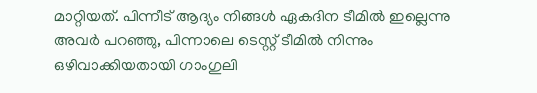മാറ്റിയത്. പിന്നീട് ആദ്യം നിങ്ങള്‍ ഏകദിന ടീമില്‍ ഇല്ലെന്നു അവര്‍ പറഞ്ഞു, പിന്നാലെ ടെസ്റ്റ് ടീമില്‍ നിന്നും ഒഴിവാക്കിയതായി ഗാംഗുലി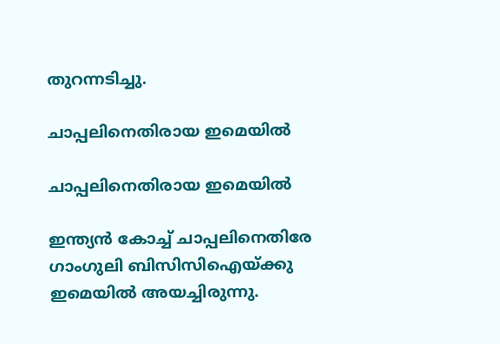തുറന്നടിച്ചു.

ചാപ്പലിനെതിരായ ഇമെയില്‍

ചാപ്പലിനെതിരായ ഇമെയില്‍

ഇന്ത്യന്‍ കോച്ച് ചാപ്പലിനെതിരേ ഗാംഗുലി ബിസിസിഐയ്ക്കു ഇമെയില്‍ അയച്ചിരുന്നു.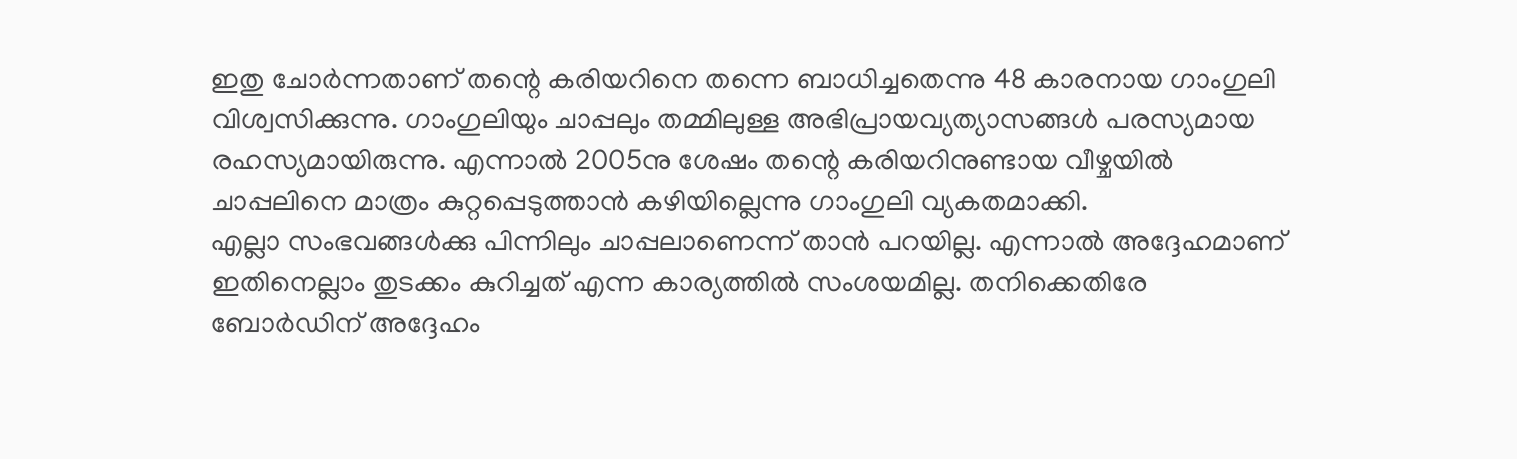ഇതു ചോര്‍ന്നതാണ് തന്റെ കരിയറിനെ തന്നെ ബാധിച്ചതെന്നു 48 കാരനായ ഗാംഗുലി വിശ്വസിക്കുന്നു. ഗാംഗുലിയും ചാപ്പലും തമ്മിലുള്ള അഭിപ്രായവ്യത്യാസങ്ങള്‍ പരസ്യമായ രഹസ്യമായിരുന്നു. എന്നാല്‍ 2005നു ശേഷം തന്റെ കരിയറിനുണ്ടായ വീഴ്ചയില്‍ ചാപ്പലിനെ മാത്രം കുറ്റപ്പെടുത്താന്‍ കഴിയില്ലെന്നു ഗാംഗുലി വ്യകതമാക്കി.
എല്ലാ സംഭവങ്ങള്‍ക്കു പിന്നിലും ചാപ്പലാണെന്ന് താന്‍ പറയില്ല. എന്നാല്‍ അദ്ദേഹമാണ് ഇതിനെല്ലാം തുടക്കം കുറിച്ചത് എന്ന കാര്യത്തില്‍ സംശയമില്ല. തനിക്കെതിരേ ബോര്‍ഡിന് അദ്ദേഹം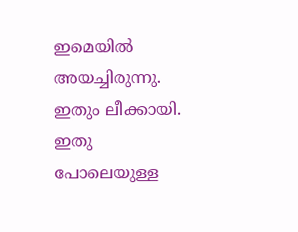ഇമെയില്‍ അയച്ചിരുന്നു. ഇതും ലീക്കായി. ഇതു പോലെയുള്ള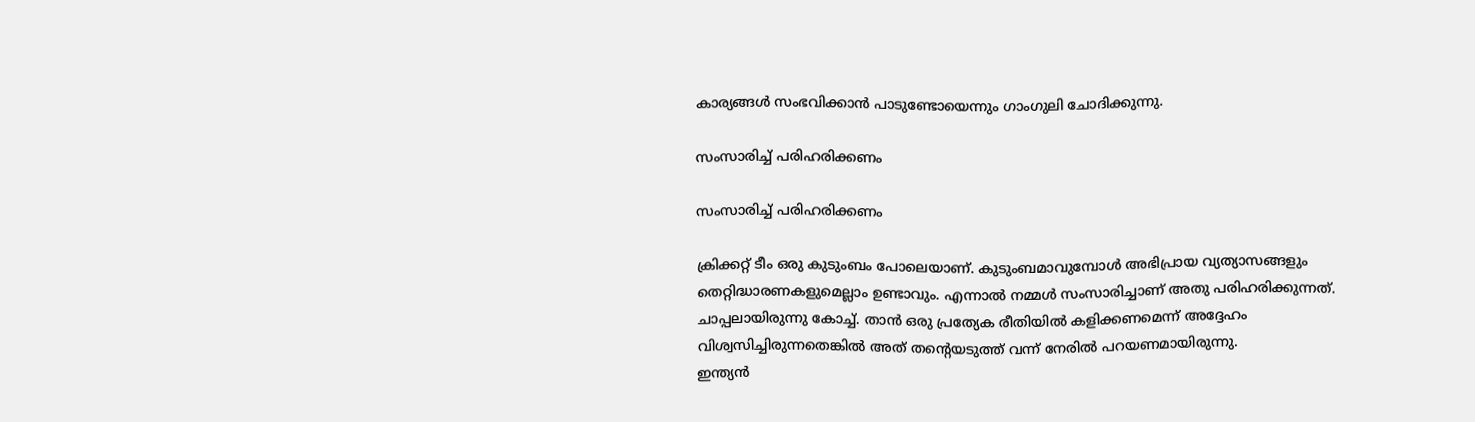കാര്യങ്ങള്‍ സംഭവിക്കാന്‍ പാടുണ്ടോയെന്നും ഗാംഗുലി ചോദിക്കുന്നു.

സംസാരിച്ച് പരിഹരിക്കണം

സംസാരിച്ച് പരിഹരിക്കണം

ക്രിക്കറ്റ് ടീം ഒരു കുടുംബം പോലെയാണ്. കുടുംബമാവുമ്പോള്‍ അഭിപ്രായ വ്യത്യാസങ്ങളും തെറ്റിദ്ധാരണകളുമെല്ലാം ഉണ്ടാവും. എന്നാല്‍ നമ്മള്‍ സംസാരിച്ചാണ് അതു പരിഹരിക്കുന്നത്. ചാപ്പലായിരുന്നു കോച്ച്. താന്‍ ഒരു പ്രത്യേക രീതിയില്‍ കളിക്കണമെന്ന് അദ്ദേഹം വിശ്വസിച്ചിരുന്നതെങ്കില്‍ അത് തന്റെയടുത്ത് വന്ന് നേരില്‍ പറയണമായിരുന്നു.
ഇന്ത്യന്‍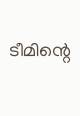ടീമിന്റെ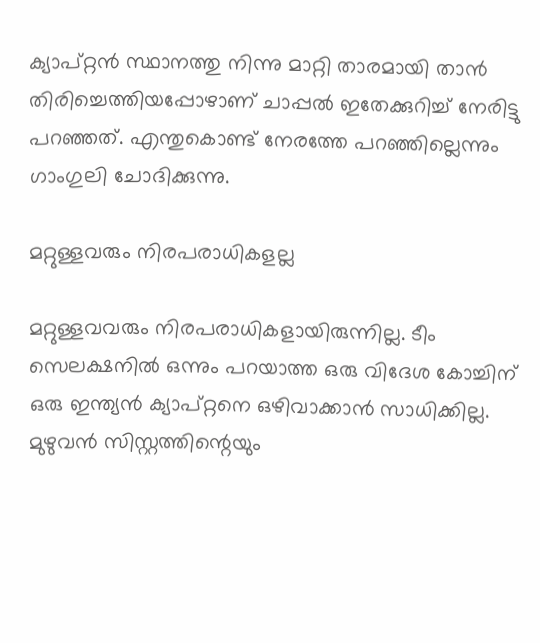ക്യാപ്റ്റന്‍ സ്ഥാനത്തു നിന്നു മാറ്റി താരമായി താന്‍ തിരിച്ചെത്തിയപ്പോഴാണ് ചാപ്പല്‍ ഇതേക്കുറിച്ച് നേരിട്ടു പറഞ്ഞത്. എന്തുകൊണ്ട് നേരത്തേ പറഞ്ഞില്ലെന്നും ഗാംഗുലി ചോദിക്കുന്നു.

മറ്റുള്ളവരും നിരപരാധികളല്ല

മറ്റുള്ളവവരും നിരപരാധികളായിരുന്നില്ല. ടീം സെലക്ഷനില്‍ ഒന്നും പറയാത്ത ഒരു വിദേശ കോച്ചിന് ഒരു ഇന്ത്യന്‍ ക്യാപ്റ്റനെ ഒഴിവാക്കാന്‍ സാധിക്കില്ല. മുഴുവന്‍ സിസ്റ്റത്തിന്റെയും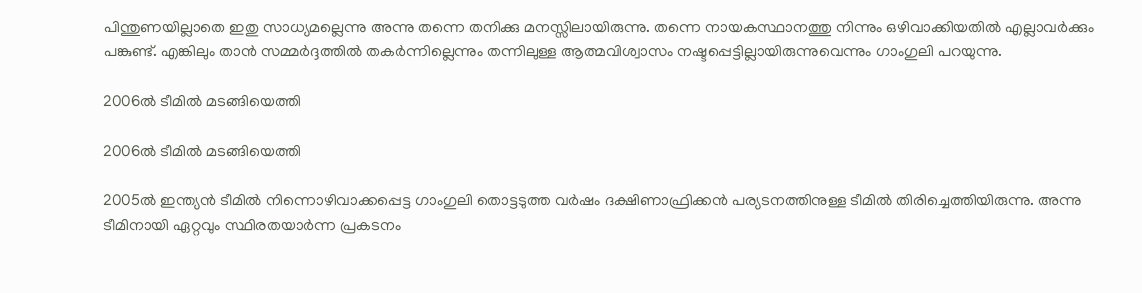പിന്തുണയില്ലാതെ ഇതു സാധ്യമല്ലെന്നു അന്നു തന്നെ തനിക്കു മനസ്സിലായിരുന്നു. തന്നെ നായകസ്ഥാനത്തു നിന്നും ഒഴിവാക്കിയതില്‍ എല്ലാവര്‍ക്കും പങ്കുണ്ട്. എങ്കിലും താന്‍ സമ്മര്‍ദ്ദത്തില്‍ തകര്‍ന്നില്ലെന്നും തന്നിലുള്ള ആത്മവിശ്വാസം നഷ്ടപ്പെട്ടില്ലായിരുന്നുവെന്നും ഗാംഗുലി പറയുന്നു.

2006ല്‍ ടീമില്‍ മടങ്ങിയെത്തി

2006ല്‍ ടീമില്‍ മടങ്ങിയെത്തി

2005ല്‍ ഇന്ത്യന്‍ ടീമില്‍ നിന്നൊഴിവാക്കപ്പെട്ട ഗാംഗുലി തൊട്ടടുത്ത വര്‍ഷം ദക്ഷിണാഫ്രിക്കന്‍ പര്യടനത്തിനുള്ള ടീമില്‍ തിരിച്ചെത്തിയിരുന്നു. അന്നു ടീമിനായി ഏറ്റവും സ്ഥിരതയാര്‍ന്ന പ്രകടനം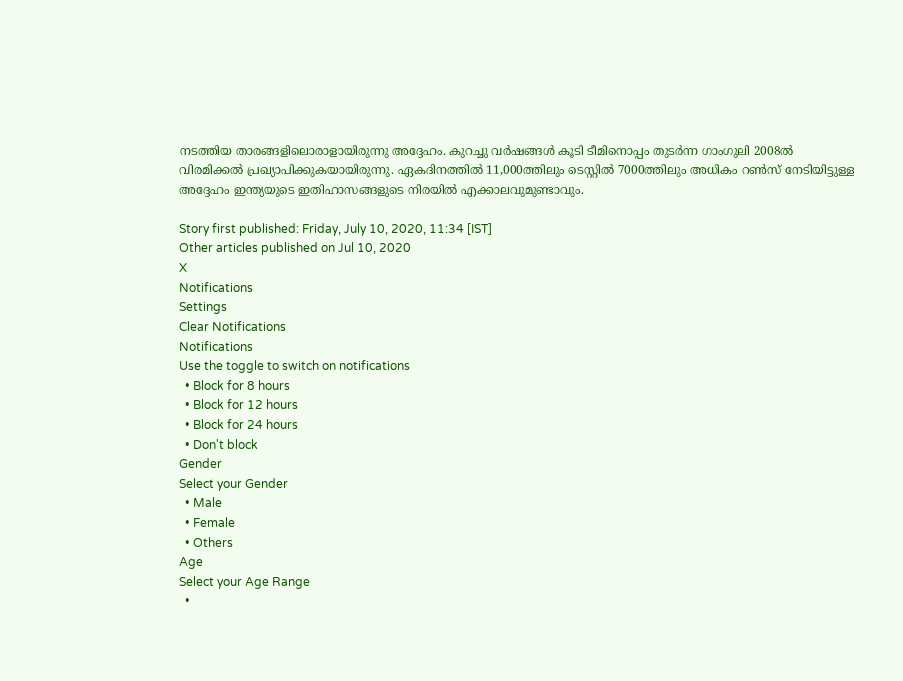നടത്തിയ താരങ്ങളിലൊരാളായിരുന്നു അദ്ദേഹം. കുറച്ചു വര്‍ഷങ്ങള്‍ കൂടി ടീമിനൊപ്പം തുടര്‍ന്ന ഗാംഗുലി 2008ല്‍ വിരമിക്കല്‍ പ്രഖ്യാപിക്കുകയായിരുന്നു. ഏകദിനത്തില്‍ 11,000ത്തിലും ടെസ്റ്റില്‍ 7000ത്തിലും അധികം റണ്‍സ് നേടിയിട്ടുള്ള അദ്ദേഹം ഇന്ത്യയുടെ ഇതിഹാസങ്ങളുടെ നിരയില്‍ എക്കാലവുമുണ്ടാവും.

Story first published: Friday, July 10, 2020, 11:34 [IST]
Other articles published on Jul 10, 2020
X
Notifications
Settings
Clear Notifications
Notifications
Use the toggle to switch on notifications
  • Block for 8 hours
  • Block for 12 hours
  • Block for 24 hours
  • Don't block
Gender
Select your Gender
  • Male
  • Female
  • Others
Age
Select your Age Range
  •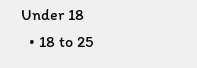Under 18
  • 18 to 25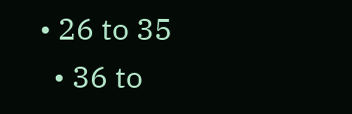• 26 to 35
  • 36 to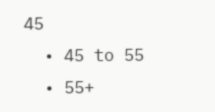45
  • 45 to 55
  • 55+